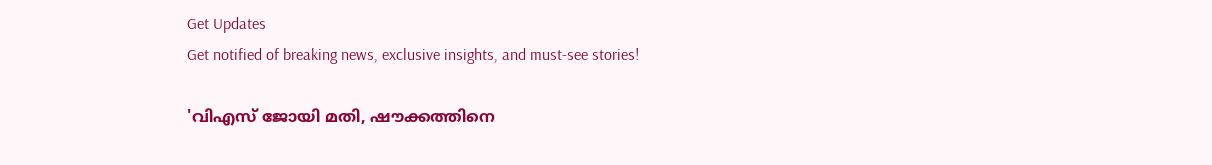Get Updates
Get notified of breaking news, exclusive insights, and must-see stories!

'വിഎസ് ജോയി മതി, ഷൗക്കത്തിനെ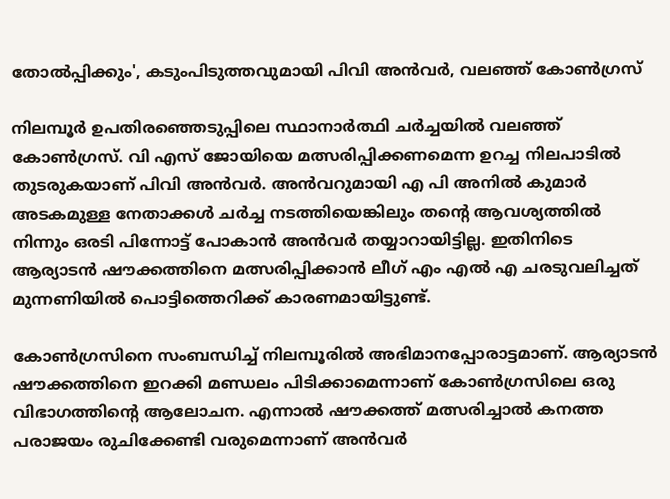തോൽപ്പിക്കും', കടുംപിടുത്തവുമായി പിവി അൻവർ, വലഞ്ഞ് കോൺഗ്രസ്

നിലമ്പൂർ ഉപതിരഞ്ഞെടുപ്പിലെ സ്ഥാനാർത്ഥി ചർച്ചയിൽ വലഞ്ഞ് കോൺഗ്രസ്. വി എസ് ജോയിയെ മത്സരിപ്പിക്കണമെന്ന ഉറച്ച നിലപാടിൽ തുടരുകയാണ് പിവി അൻവർ. അൻവറുമായി എ പി അനിൽ കുമാർ അടകമുള്ള നേതാക്കൾ ചർച്ച നടത്തിയെങ്കിലും തന്റെ ആവശ്യത്തിൽ നിന്നും ഒരടി പിന്നോട്ട് പോകാൻ അൻവർ തയ്യാറായിട്ടില്ല. ഇതിനിടെ ആര്യാടൻ ഷൗക്കത്തിനെ മത്സരിപ്പിക്കാൻ ലീഗ് എം എൽ എ ചരടുവലിച്ചത് മുന്നണിയിൽ പൊട്ടിത്തെറിക്ക് കാരണമായിട്ടുണ്ട്.

കോൺഗ്രസിനെ സംബന്ധിച്ച് നിലമ്പൂരിൽ അഭിമാനപ്പോരാട്ടമാണ്. ആര്യാടൻ ഷൗക്കത്തിനെ ഇറക്കി മണ്ഡലം പിടിക്കാമെന്നാണ് കോൺഗ്രസിലെ ഒരു വിഭാഗത്തിന്റെ ആലോചന. എന്നാൽ ഷൗക്കത്ത് മത്സരിച്ചാൽ കനത്ത പരാജയം രുചിക്കേണ്ടി വരുമെന്നാണ് അൻവർ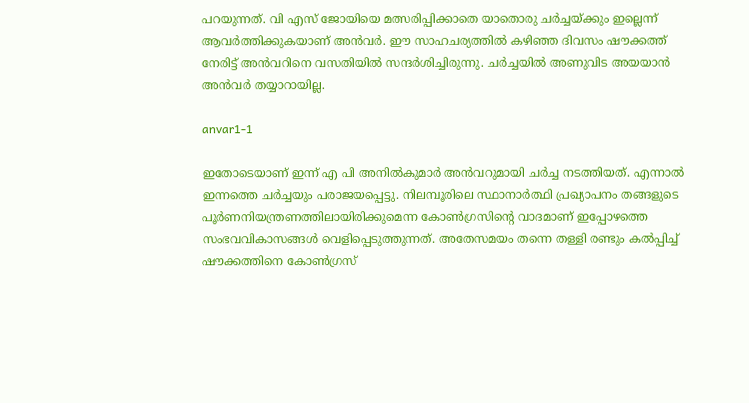പറയുന്നത്. വി എസ് ജോയിയെ മത്സരിപ്പിക്കാതെ യാതൊരു ചർച്ചയ്ക്കും ഇല്ലെന്ന് ആവർത്തിക്കുകയാണ് അൻവർ. ഈ സാഹചര്യത്തിൽ കഴിഞ്ഞ ദിവസം ഷൗക്കത്ത് നേരിട്ട് അൻവറിനെ വസതിയിൽ സന്ദർശിച്ചിരുന്നു. ചർച്ചയിൽ അണുവിട അയയാൻ അൻവർ തയ്യാറായില്ല.

anvar1-1

ഇതോടെയാണ് ഇന്ന് എ പി അനിൽകുമാർ അൻവറുമായി ചർച്ച നടത്തിയത്. എന്നാൽ ഇന്നത്തെ ചർച്ചയും പരാജയപ്പെട്ടു. നിലമ്പൂരിലെ സ്ഥാനാർത്ഥി പ്രഖ്യാപനം തങ്ങളുടെ പൂർണനിയന്ത്രണത്തിലായിരിക്കുമെന്ന കോൺഗ്രസിന്റെ വാദമാണ് ഇപ്പോഴത്തെ സംഭവവികാസങ്ങൾ വെളിപ്പെടുത്തുന്നത്. അതേസമയം തന്നെ തള്ളി രണ്ടും കൽപ്പിച്ച് ഷൗക്കത്തിനെ കോൺഗ്രസ്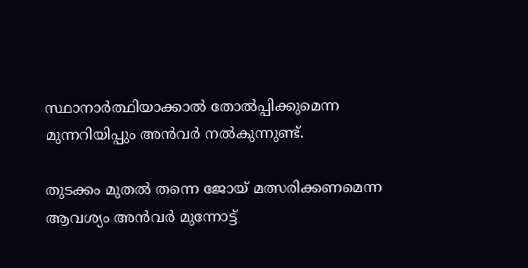സ്ഥാനാർത്ഥിയാക്കാൽ തോൽപ്പിക്കുമെന്ന മുന്നറിയിപ്പും അൻവർ നൽകുന്നുണ്ട്.

തുടക്കം മുതൽ തന്നെ ജോയ് മത്സരിക്കണമെന്ന ആവശ്യം അൻവർ മുന്നോട്ട്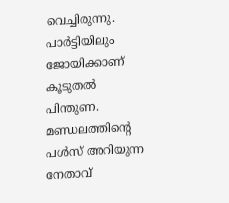വെച്ചിരുന്നു. പാർട്ടിയിലും ജോയിക്കാണ് കൂടുതൽ പിന്തുണ. മണ്ഡലത്തിന്റെ പൾസ് അറിയുന്ന നേതാവ്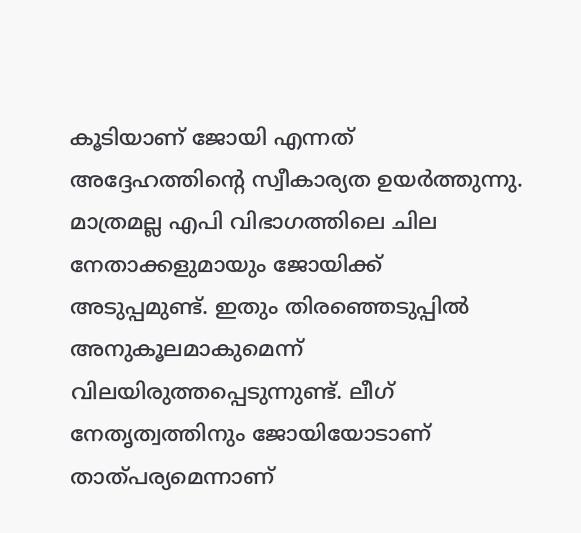കൂടിയാണ് ജോയി എന്നത് അദ്ദേഹത്തിന്റെ സ്വീകാര്യത ഉയർത്തുന്നു. മാത്രമല്ല എപി വിഭാഗത്തിലെ ചില നേതാക്കളുമായും ജോയിക്ക് അടുപ്പമുണ്ട്. ഇതും തിരഞ്ഞെടുപ്പിൽ അനുകൂലമാകുമെന്ന് വിലയിരുത്തപ്പെടുന്നുണ്ട്. ലീഗ് നേതൃത്വത്തിനും ജോയിയോടാണ് താത്പര്യമെന്നാണ്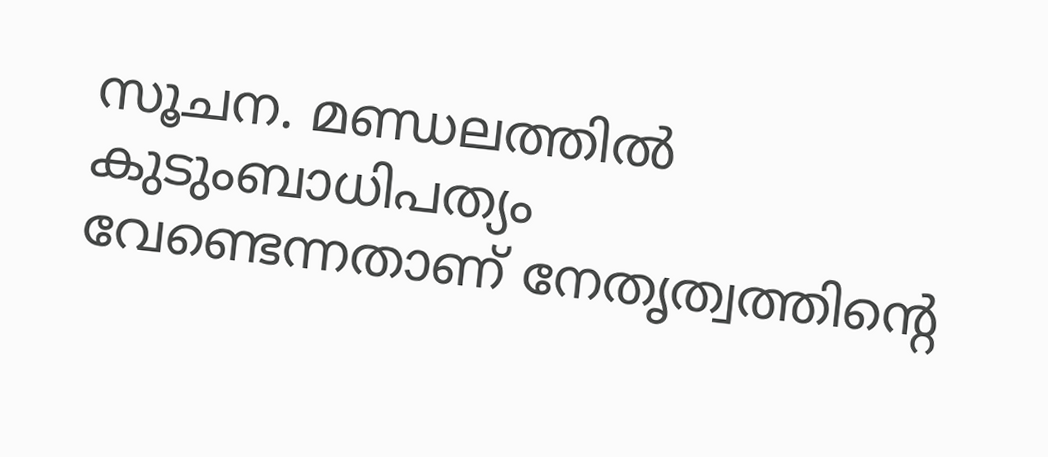സൂചന. മണ്ഡലത്തിൽ കുടുംബാധിപത്യം വേണ്ടെന്നതാണ് നേതൃത്വത്തിന്റെ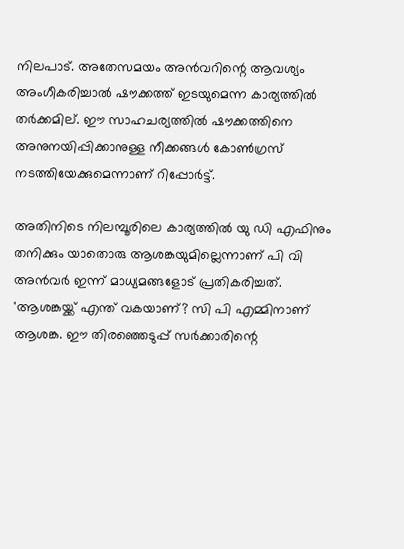നിലപാട്. അതേസമയം അൻവറിന്റെ ആവശ്യം അംഗീകരിച്ചാൽ ഷൗക്കത്ത് ഇടയുമെന്ന കാര്യത്തിൽ തർക്കമില്. ഈ സാഹചര്യത്തിൽ ഷൗക്കത്തിനെ അനുനയിപ്പിക്കാനുള്ള നീക്കങ്ങൾ കോൺഗ്രസ് നടത്തിയേക്കുമെന്നാണ് റിപ്പോർട്ട്.

അതിനിടെ നിലമ്പൂരിലെ കാര്യത്തിൽ യു ഡി എഫിനും തനിക്കും യാതൊരു ആശങ്കയുമില്ലെന്നാണ് പി വി അൻവർ ഇന്ന് മാധ്യമങ്ങളോട് പ്രതികരിച്ചത്. 'ആശങ്കയ്ക്ക് എന്ത് വകയാണ്? സി പി എമ്മിനാണ് ആശങ്ക. ഈ തിരഞ്ഞെടുപ്പ് സർക്കാരിന്റെ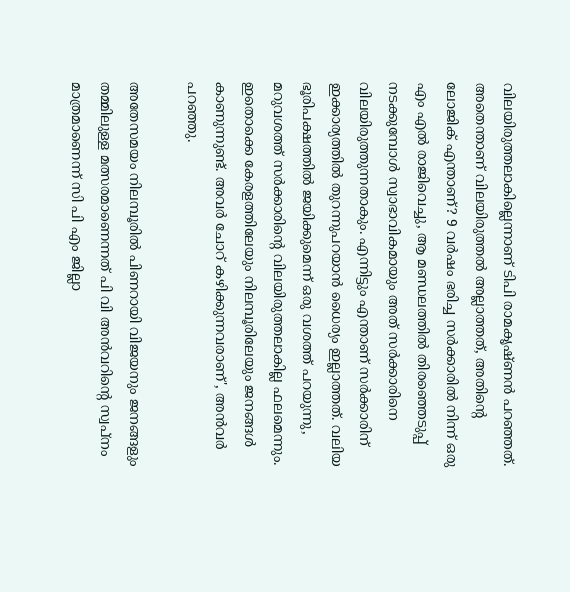വിലയിരുത്തലാകില്ലെന്നാണ് ‌ടിപി രാമകൃഷ്ണൻ പറഞ്ഞത്. അതെന്താണ് വിലയിരുത്തൽ അല്ലാത്തത്, അതിന്റെ ലോജിക് എന്താണ്? 9 വർഷം ഭരിച്ച സർക്കാരിൽ നിന്ന് ഒരു എം എൽ രാജിവെച്ചു, ആ മണ്ഡലത്തിൽ തിരഞ്ഞെടുപ്പ് നടക്കുമ്പോൾ സ്വാഭാവികമായും അത് സർക്കാരിനെ വിലയിരുത്തുന്നതാകും. എന്നിട്ടും എന്താണ് സർക്കാരിന് ഇക്കാര്യത്തിൽ തുറന്നുപറയാൻ ധൈര്യം ഇല്ലാത്തത്. വലിയ ഭൂരിപക്ഷത്തിൽ ജയിക്കുമെന്ന് ഒരു വശത്ത് പറയുന്നു, മറുവശത്ത് സർക്കാരിന്റെ വിലയിരുത്തലാകില്ല ഫലമെന്നും. ഇതൊക്കെ കേരളത്തിലേയും നിലമ്പൂരിലേയും ജനങ്ങൾ കാണുന്നുണ്ട്. അവർ ചോറ് കഴിക്കുന്നവരാണ്', അൻവർ പറഞ്ഞു.

അതേസമയം നിലമ്പൂരിൽ പിണറായി വിജയനും ജനങ്ങളും തമ്മിലുള്ള മത്സരമാണെന്നത് പി വി അൻവറിന്‍റെ സ്വപ്നം മാത്രമാണെന്ന് സി പി എം ജില്ലാ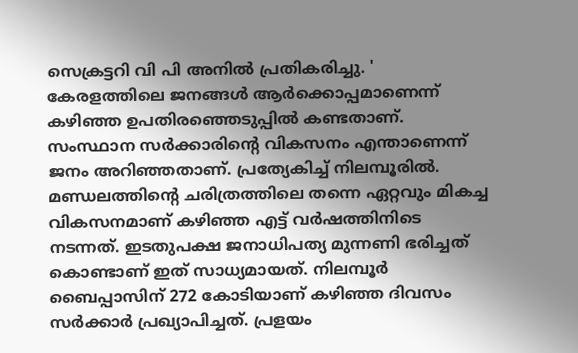സെക്രട്ടറി വി പി അനിൽ പ്രതികരിച്ചു. ' കേരളത്തിലെ ജനങ്ങൾ ആർക്കൊപ്പമാണെന്ന് കഴിഞ്ഞ ഉപതിരഞ്ഞെടുപ്പിൽ കണ്ടതാണ്. സംസ്ഥാന സർക്കാരിന്റെ വികസനം എന്താണെന്ന് ജനം അറിഞ്ഞതാണ്. പ്രത്യേകിച്ച് നിലമ്പൂരിൽ. മണ്ഡലത്തിന്റെ ചരിത്രത്തിലെ തന്നെ ഏറ്റവും മികച്ച വികസനമാണ് കഴിഞ്ഞ എട്ട് വർഷത്തിനിടെ നടന്നത്. ഇടതുപക്ഷ ജനാധിപത്യ മുന്നണി ഭരിച്ചത് കൊണ്ടാണ് ഇത് സാധ്യമായത്. നിലമ്പൂർ ബൈപ്പാസിന് 272 കോടിയാണ് കഴിഞ്ഞ ദിവസം സർക്കാർ പ്രഖ്യാപിച്ചത്. പ്രളയം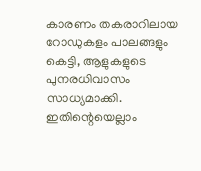കാരണം തകരാറിലായ റോഡുകളം പാലങ്ങളും കെട്ടി, ആളുകളുടെ പുനരധിവാസം സാധ്യമാക്കി. ഇതിന്റെയെല്ലാം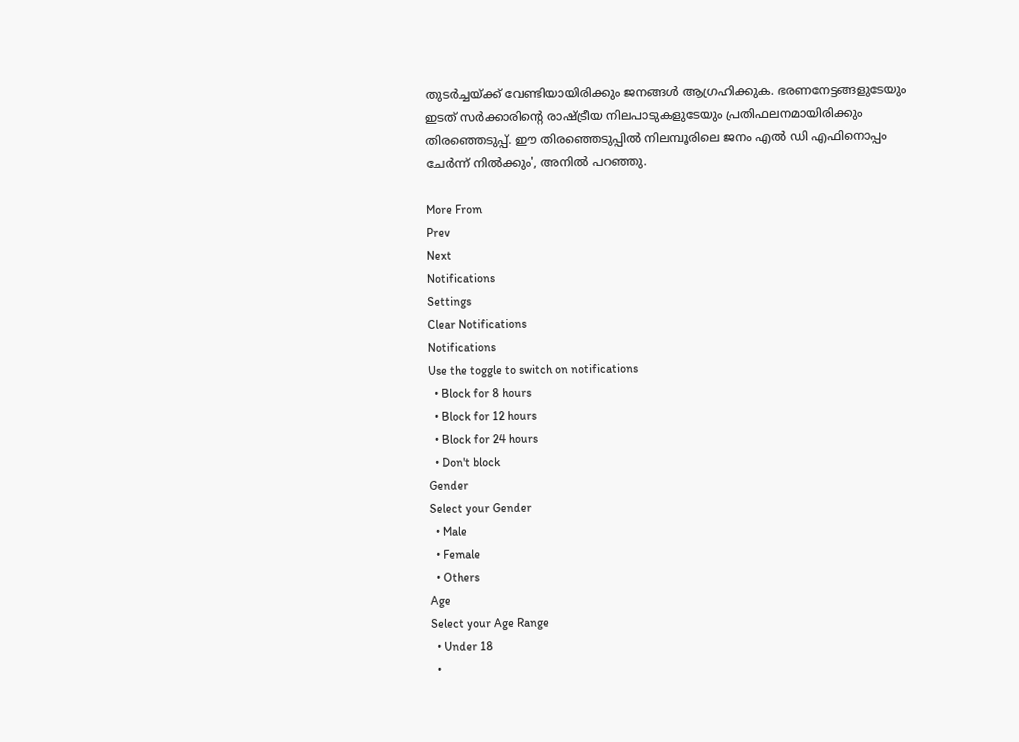തുടർച്ചയ്ക്ക് വേണ്ടിയായിരിക്കും ജനങ്ങൾ ആഗ്രഹിക്കുക. ഭരണനേട്ടങ്ങളുടേയും ഇടത് സർക്കാരിന്റെ രാഷ്ട്രീയ നിലപാടുകളുടേയും പ്രതിഫലനമായിരിക്കും തിരഞ്ഞെടുപ്പ്. ഈ തിരഞ്ഞെടുപ്പിൽ നിലമ്പൂരിലെ ജനം എൽ ഡി എഫിനൊപ്പം ചേർന്ന് നിൽക്കും', അനിൽ പറഞ്ഞു.

More From
Prev
Next
Notifications
Settings
Clear Notifications
Notifications
Use the toggle to switch on notifications
  • Block for 8 hours
  • Block for 12 hours
  • Block for 24 hours
  • Don't block
Gender
Select your Gender
  • Male
  • Female
  • Others
Age
Select your Age Range
  • Under 18
  •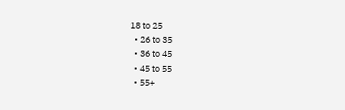18 to 25
  • 26 to 35
  • 36 to 45
  • 45 to 55
  • 55+